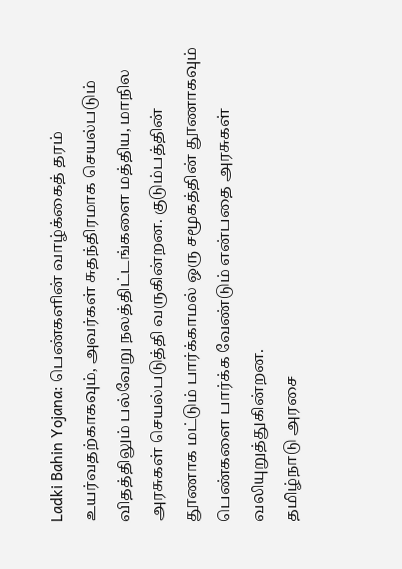Ladki Bahin Yojana: பெண்களின் வாழ்க்கைத் தரம் உயர்வதற்காகவும், அவர்கள் சுதந்திரமாக செயல்படும் விதத்திலும் பல்வேறு நலத்திட்டங்களை மத்திய, மாநில அரசுகள் செயல்படுத்தி வருகின்றன. குடும்பத்தின் தூணாக மட்டும் பார்க்காமல் ஒரு சமூகத்தின் தூணாகவும் பெண்களை பார்க்க வேண்டும் என்பதை அரசுகள் வலியுறுத்துகின்றன.
தமிழ்நாடு அரசை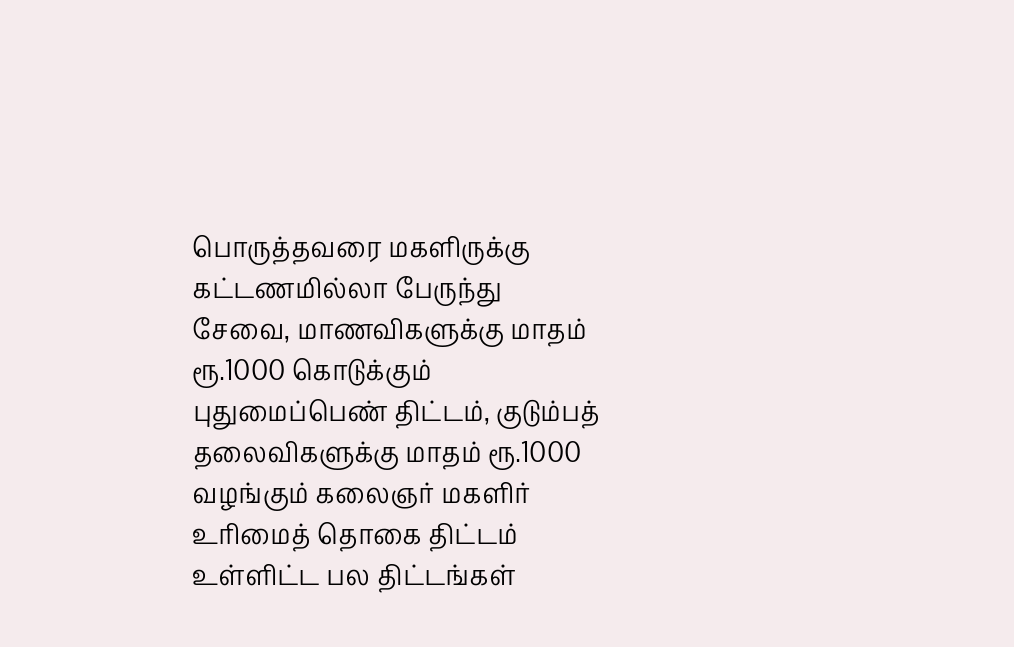பொருத்தவரை மகளிருக்கு கட்டணமில்லா பேருந்து சேவை, மாணவிகளுக்கு மாதம் ரூ.1000 கொடுக்கும் புதுமைப்பெண் திட்டம், குடும்பத் தலைவிகளுக்கு மாதம் ரூ.1000 வழங்கும் கலைஞர் மகளிர் உரிமைத் தொகை திட்டம் உள்ளிட்ட பல திட்டங்கள்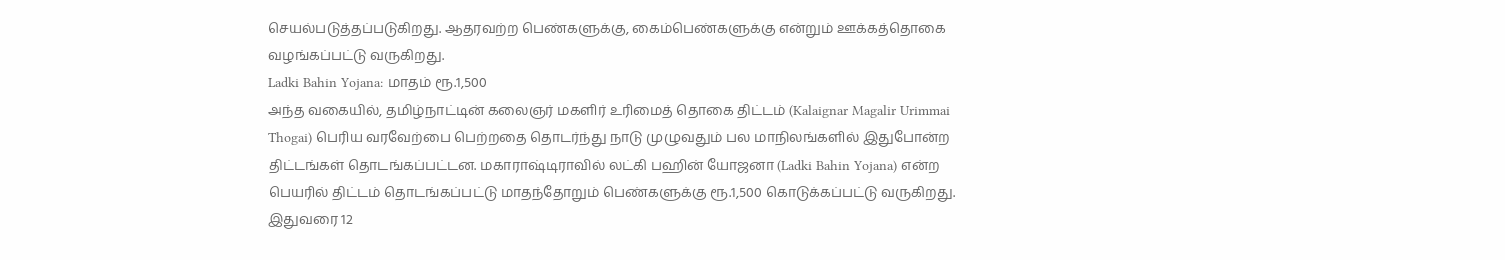செயல்படுத்தப்படுகிறது. ஆதரவற்ற பெண்களுக்கு, கைம்பெண்களுக்கு என்றும் ஊக்கத்தொகை வழங்கப்பட்டு வருகிறது.
Ladki Bahin Yojana: மாதம் ரூ.1,500
அந்த வகையில், தமிழ்நாட்டின் கலைஞர் மகளிர் உரிமைத் தொகை திட்டம் (Kalaignar Magalir Urimmai Thogai) பெரிய வரவேற்பை பெற்றதை தொடர்ந்து நாடு முழுவதும் பல மாநிலங்களில் இதுபோன்ற திட்டங்கள் தொடங்கப்பட்டன. மகாராஷ்டிராவில் லட்கி பஹின் யோஜனா (Ladki Bahin Yojana) என்ற பெயரில் திட்டம் தொடங்கப்பட்டு மாதந்தோறும் பெண்களுக்கு ரூ.1,500 கொடுக்கப்பட்டு வருகிறது. இதுவரை 12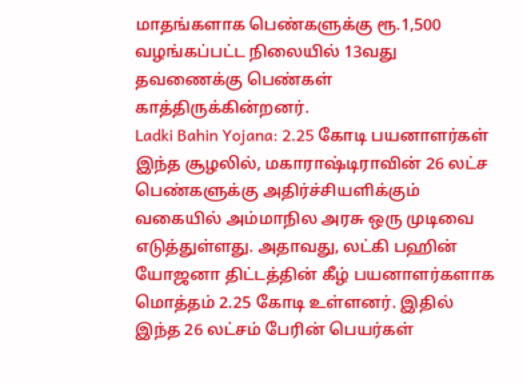மாதங்களாக பெண்களுக்கு ரூ.1,500 வழங்கப்பட்ட நிலையில் 13வது தவணைக்கு பெண்கள் காத்திருக்கின்றனர்.
Ladki Bahin Yojana: 2.25 கோடி பயனாளர்கள்
இந்த சூழலில், மகாராஷ்டிராவின் 26 லட்ச பெண்களுக்கு அதிர்ச்சியளிக்கும் வகையில் அம்மாநில அரசு ஒரு முடிவை எடுத்துள்ளது. அதாவது, லட்கி பஹின் யோஜனா திட்டத்தின் கீழ் பயனாளர்களாக மொத்தம் 2.25 கோடி உள்ளனர். இதில் இந்த 26 லட்சம் பேரின் பெயர்கள்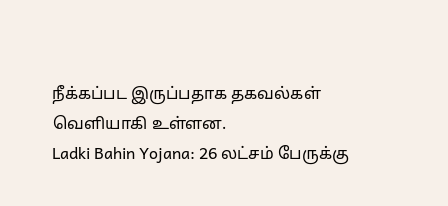நீக்கப்பட இருப்பதாக தகவல்கள் வெளியாகி உள்ளன.
Ladki Bahin Yojana: 26 லட்சம் பேருக்கு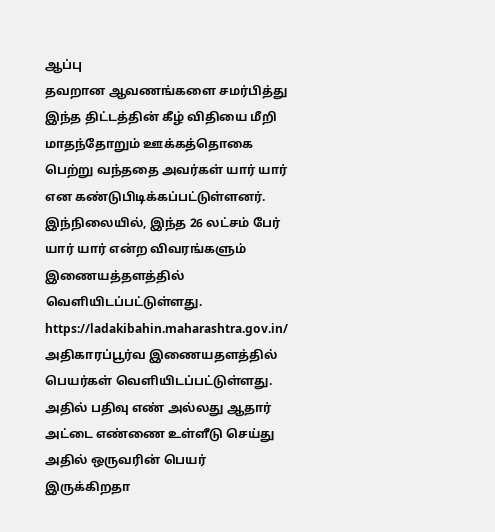ஆப்பு
தவறான ஆவணங்களை சமர்பித்து இந்த திட்டத்தின் கீழ் விதியை மீறி மாதந்தோறும் ஊக்கத்தொகை பெற்று வந்ததை அவர்கள் யார் யார் என கண்டுபிடிக்கப்பட்டுள்ளனர். இந்நிலையில், இந்த 26 லட்சம் பேர் யார் யார் என்ற விவரங்களும் இணையத்தளத்தில் வெளியிடப்பட்டுள்ளது. https://ladakibahin.maharashtra.gov.in/ அதிகாரப்பூர்வ இணையதளத்தில் பெயர்கள் வெளியிடப்பட்டுள்ளது. அதில் பதிவு எண் அல்லது ஆதார் அட்டை எண்ணை உள்ளீடு செய்து அதில் ஒருவரின் பெயர் இருக்கிறதா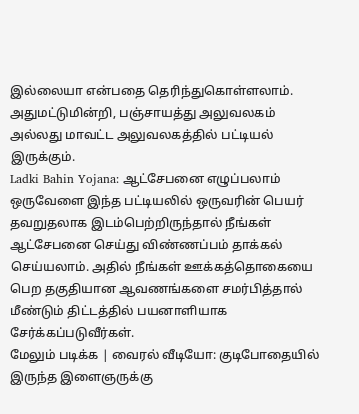இல்லையா என்பதை தெரிந்துகொள்ளலாம். அதுமட்டுமின்றி, பஞ்சாயத்து அலுவலகம் அல்லது மாவட்ட அலுவலகத்தில் பட்டியல் இருக்கும்.
Ladki Bahin Yojana: ஆட்சேபனை எழுப்பலாம்
ஒருவேளை இந்த பட்டியலில் ஒருவரின் பெயர் தவறுதலாக இடம்பெற்றிருந்தால் நீங்கள் ஆட்சேபனை செய்து விண்ணப்பம் தாக்கல் செய்யலாம். அதில் நீங்கள் ஊக்கத்தொகையை பெற தகுதியான ஆவணங்களை சமர்பித்தால் மீண்டும் திட்டத்தில் பயனாளியாக சேர்க்கப்படுவீர்கள்.
மேலும் படிக்க | வைரல் வீடியோ: குடிபோதையில் இருந்த இளைஞருக்கு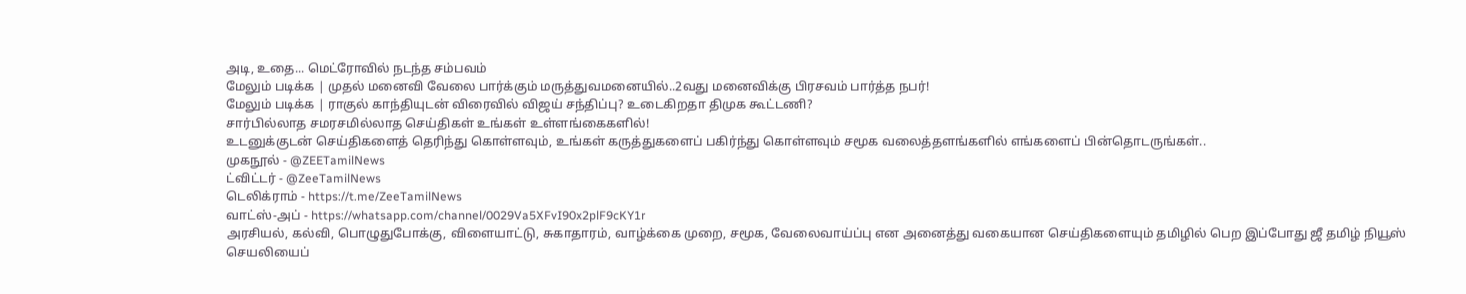அடி, உதை... மெட்ரோவில் நடந்த சம்பவம்
மேலும் படிக்க | முதல் மனைவி வேலை பார்க்கும் மருத்துவமனையில்..2வது மனைவிக்கு பிரசவம் பார்த்த நபர்!
மேலும் படிக்க | ராகுல் காந்தியுடன் விரைவில் விஜய் சந்திப்பு? உடைகிறதா திமுக கூட்டணி?
சார்பில்லாத சமரசமில்லாத செய்திகள் உங்கள் உள்ளங்கைகளில்!
உடனுக்குடன் செய்திகளைத் தெரிந்து கொள்ளவும், உங்கள் கருத்துகளைப் பகிர்ந்து கொள்ளவும் சமூக வலைத்தளங்களில் எங்களைப் பின்தொடருங்கள்..
முகநூல் - @ZEETamilNews
ட்விட்டர் - @ZeeTamilNews
டெலிக்ராம் - https://t.me/ZeeTamilNews
வாட்ஸ்-அப் - https://whatsapp.com/channel/0029Va5XFvI90x2plF9cKY1r
அரசியல், கல்வி, பொழுதுபோக்கு, விளையாட்டு, சுகாதாரம், வாழ்க்கை முறை, சமூக, வேலைவாய்ப்பு என அனைத்து வகையான செய்திகளையும் தமிழில் பெற இப்போது ஜீ தமிழ் நியூஸ் செயலியைப்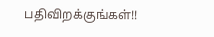பதிவிறக்குங்கள்!!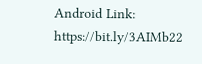Android Link: https://bit.ly/3AIMb22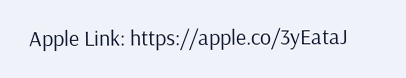Apple Link: https://apple.co/3yEataJ